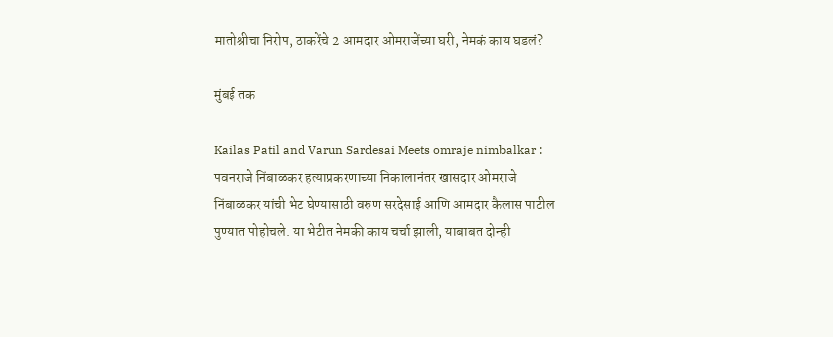मातोश्रीचा निरोप, ठाकरेंचे 2 आमदार ओमराजेंच्या घरी, नेमकं काय घडलं?

मुंबई तक

Kailas Patil and Varun Sardesai Meets omraje nimbalkar : पवनराजे निंबाळकर हत्याप्रकरणाच्या निकालानंतर खासदार ओमराजे निंबाळकर यांची भेट घेण्यासाठी वरुण सरदेसाई आणि आमदार कैलास पाटील पुण्यात पोहोचले. या भेटीत नेमकी काय चर्चा झाली, याबाबत दोन्ही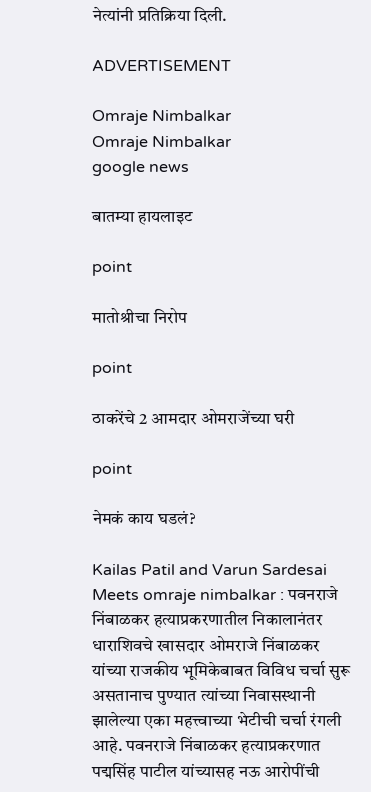नेत्यांनी प्रतिक्रिया दिली.

ADVERTISEMENT

Omraje Nimbalkar
Omraje Nimbalkar
google news

बातम्या हायलाइट

point

मातोश्रीचा निरोप

point

ठाकरेंचे 2 आमदार ओमराजेंच्या घरी

point

नेमकं काय घडलं?

Kailas Patil and Varun Sardesai Meets omraje nimbalkar : पवनराजे निंबाळकर हत्याप्रकरणातील निकालानंतर धाराशिवचे खासदार ओमराजे निंबाळकर यांच्या राजकीय भूमिकेबाबत विविध चर्चा सुरू असतानाच पुण्यात त्यांच्या निवासस्थानी झालेल्या एका महत्त्वाच्या भेटीची चर्चा रंगली आहे. पवनराजे निंबाळकर हत्याप्रकरणात पद्मसिंह पाटील यांच्यासह नऊ आरोपींची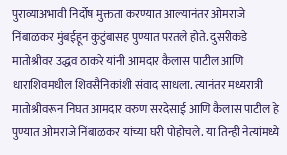पुराव्याअभावी निर्दोष मुक्तता करण्यात आल्यानंतर ओमराजे निंबाळकर मुंबईहून कुटुंबासह पुण्यात परतले होते. दुसरीकडे मातोश्रीवर उद्धव ठाकरे यांनी आमदार कैलास पाटील आणि धाराशिवमधील शिवसैनिकांशी संवाद साधला. त्यानंतर मध्यरात्री मातोश्रीवरून निघत आमदार वरुण सरदेसाई आणि कैलास पाटील हे पुण्यात ओमराजे निंबाळकर यांच्या घरी पोहोचले. या तिन्ही नेत्यांमध्ये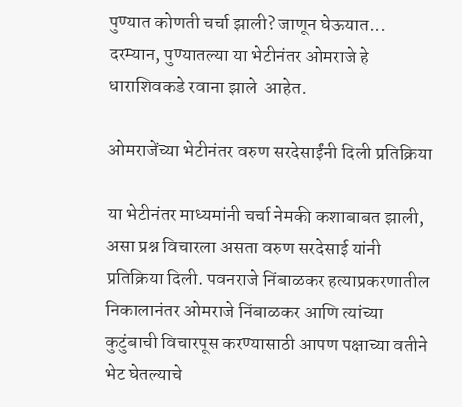पुण्यात कोणती चर्चा झाली? जाणून घेऊयात... दरम्यान, पुण्यातल्या या भेटीनंतर ओमराजे हे धाराशिवकडे रवाना झाले  आहेत.

ओमराजेंच्या भेटीनंतर वरुण सरदेसाईंनी दिली प्रतिक्रिया

या भेटीनंतर माध्यमांनी चर्चा नेमकी कशाबाबत झाली, असा प्रश्न विचारला असता वरुण सरदेसाई यांनी प्रतिक्रिया दिली. पवनराजे निंबाळकर हत्याप्रकरणातील निकालानंतर ओमराजे निंबाळकर आणि त्यांच्या कुटुंबाची विचारपूस करण्यासाठी आपण पक्षाच्या वतीने भेट घेतल्याचे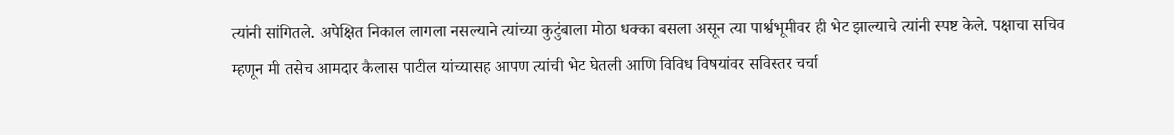त्यांनी सांगितले. अपेक्षित निकाल लागला नसल्याने त्यांच्या कुटुंबाला मोठा धक्का बसला असून त्या पार्श्वभूमीवर ही भेट झाल्याचे त्यांनी स्पष्ट केले. पक्षाचा सचिव म्हणून मी तसेच आमदार कैलास पाटील यांच्यासह आपण त्यांची भेट घेतली आणि विविध विषयांवर सविस्तर चर्चा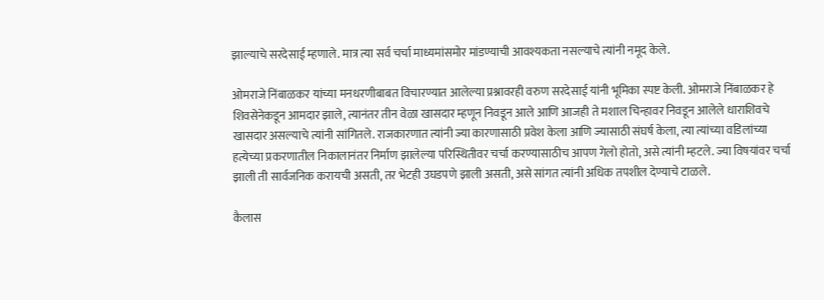झाल्याचे सरदेसाई म्हणाले. मात्र त्या सर्व चर्चा माध्यमांसमोर मांडण्याची आवश्यकता नसल्याचे त्यांनी नमूद केले.

ओमराजे निंबाळकर यांच्या मनधरणीबाबत विचारण्यात आलेल्या प्रश्नावरही वरुण सरदेसाई यांनी भूमिका स्पष्ट केली. ओमराजे निंबाळकर हे शिवसेनेकडून आमदार झाले, त्यानंतर तीन वेळा खासदार म्हणून निवडून आले आणि आजही ते मशाल चिन्हावर निवडून आलेले धाराशिवचे खासदार असल्याचे त्यांनी सांगितले. राजकारणात त्यांनी ज्या कारणासाठी प्रवेश केला आणि ज्यासाठी संघर्ष केला, त्या त्यांच्या वडिलांच्या हत्येच्या प्रकरणातील निकालानंतर निर्माण झालेल्या परिस्थितीवर चर्चा करण्यासाठीच आपण गेलो होतो, असे त्यांनी म्हटले. ज्या विषयांवर चर्चा झाली ती सार्वजनिक करायची असती, तर भेटही उघडपणे झाली असती, असे सांगत त्यांनी अधिक तपशील देण्याचे टाळले.

कैलास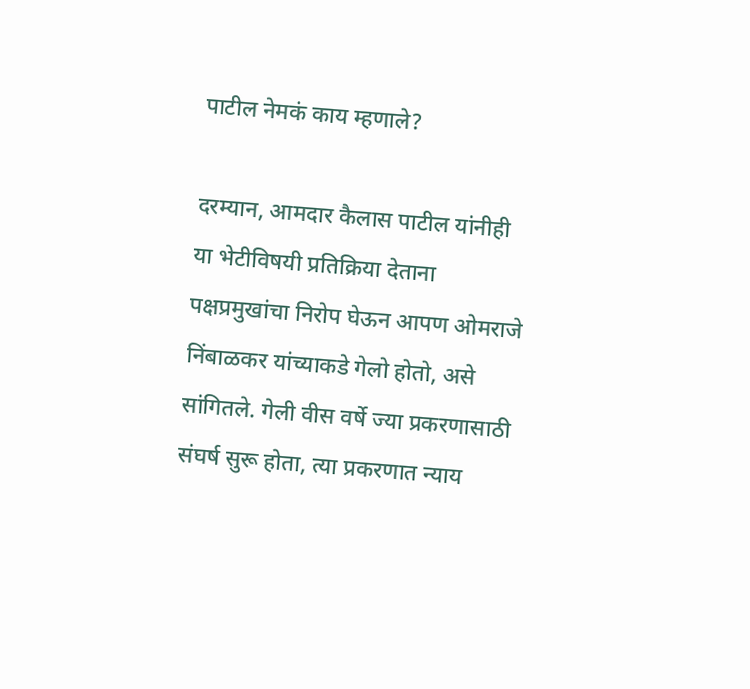पाटील नेमकं काय म्हणाले?

दरम्यान, आमदार कैलास पाटील यांनीही या भेटीविषयी प्रतिक्रिया देताना पक्षप्रमुखांचा निरोप घेऊन आपण ओमराजे निंबाळकर यांच्याकडे गेलो होतो, असे सांगितले. गेली वीस वर्षे ज्या प्रकरणासाठी संघर्ष सुरू होता, त्या प्रकरणात न्याय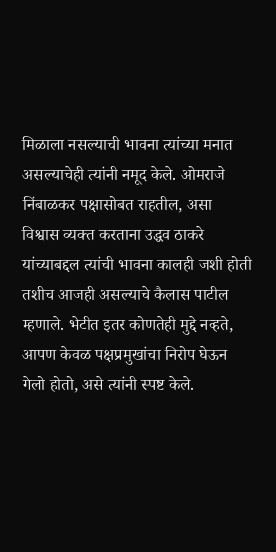मिळाला नसल्याची भावना त्यांच्या मनात असल्याचेही त्यांनी नमूद केले. ओमराजे निंबाळकर पक्षासोबत राहतील, असा विश्वास व्यक्त करताना उद्धव ठाकरे यांच्याबद्दल त्यांची भावना कालही जशी होती तशीच आजही असल्याचे कैलास पाटील म्हणाले. भेटीत इतर कोणतेही मुद्दे नव्हते, आपण केवळ पक्षप्रमुखांचा निरोप घेऊन गेलो होतो, असे त्यांनी स्पष्ट केले.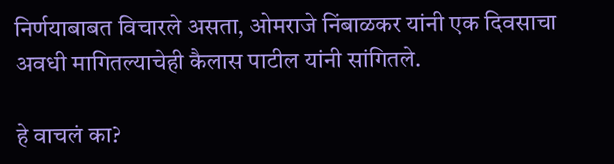निर्णयाबाबत विचारले असता, ओमराजे निंबाळकर यांनी एक दिवसाचा अवधी मागितल्याचेही कैलास पाटील यांनी सांगितले.

हे वाचलं का?